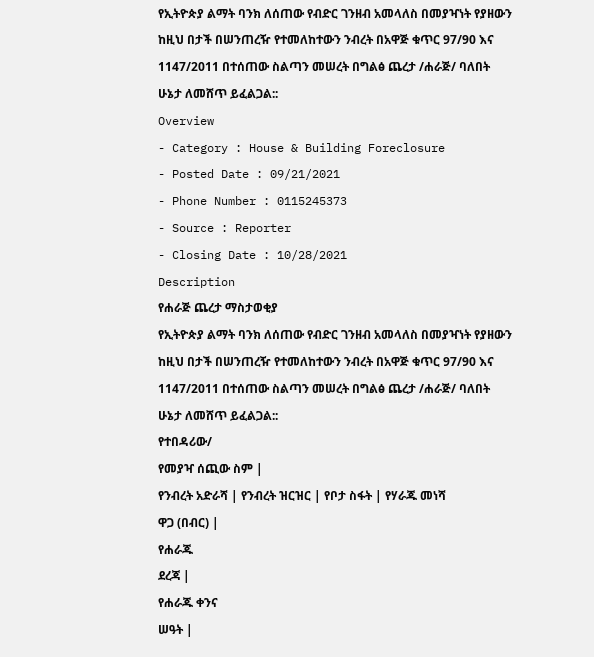የኢትዮጵያ ልማት ባንክ ለሰጠው የብድር ገንዘብ አመላለስ በመያዣነት የያዘውን ከዚህ በታች በሠንጠረዥ የተመለከተውን ንብረት በአዋጅ ቁጥር 97/90 እና 1147/2011 በተሰጠው ስልጣን መሠረት በግልፅ ጨረታ /ሐራጅ/ ባለበት ሁኔታ ለመሸጥ ይፈልጋል::
Overview
- Category : House & Building Foreclosure
- Posted Date : 09/21/2021
- Phone Number : 0115245373
- Source : Reporter
- Closing Date : 10/28/2021
Description
የሐራጅ ጨረታ ማስታወቂያ
የኢትዮጵያ ልማት ባንክ ለሰጠው የብድር ገንዘብ አመላለስ በመያዣነት የያዘውን ከዚህ በታች በሠንጠረዥ የተመለከተውን ንብረት በአዋጅ ቁጥር 97/90 እና 1147/2011 በተሰጠው ስልጣን መሠረት በግልፅ ጨረታ /ሐራጅ/ ባለበት ሁኔታ ለመሸጥ ይፈልጋል::
የተበዳሪው/
የመያዣ ሰጪው ስም |
የንብረት አድራሻ | የንብረት ዝርዝር | የቦታ ስፋት | የሃራጁ መነሻ
ዋጋ (በብር) |
የሐራጁ
ደረጃ |
የሐራጁ ቀንና
ሠዓት |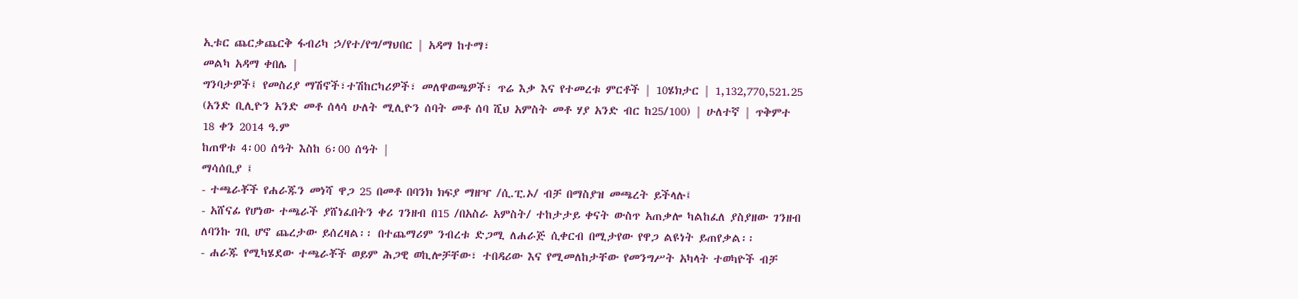ኢቱር ጨርቃጨርቅ ፋብሪካ ኃ/የተ/የግ/ማህበር | አዳማ ከተማ፣
መልካ አዳማ ቀበሌ |
ግንባታዎች፤ የመስሪያ ማሽኖች፣ተሽከርካሪዎች፣ መለዋወጫዎች፣ ጥሬ እቃ እና የተመረቱ ምርቶች | 10ሄክታር | 1,132,770,521.25 (አንድ ቢሊዮን አንድ መቶ ሰላሳ ሁለት ሚሊዮን ሰባት መቶ ሰባ ሺህ አምስት መቶ ሃያ አንድ ብር ከ25/100) | ሁለተኛ | ጥቅምተ 18 ቀን 2014 ዓ.ም
ከጠዋቱ 4፡00 ሰዓት እስከ 6፡00 ሰዓት |
ማሳሰቢያ ፤
- ተጫራቾች የሐራጁን መነሻ ዋጋ 25 በመቶ በባንክ ክፍያ ማዘዣ /ሲ.ፒ.ኦ/ ብቻ በማስያዝ መጫረት ይችላሉ፤
- አሸናፊ የሆነው ተጫራች ያሸነፈበትን ቀሪ ገንዘብ በ15 /በአስራ አምስት/ ተከታታይ ቀናት ውስጥ አጠቃሎ ካልከፈለ ያስያዘው ገንዘብ ለባንኩ ገቢ ሆኖ ጨረታው ይሰረዛል፡፡ በተጨማሪም ንብረቱ ድጋሚ ለሐራጅ ሲቀርብ በሚታየው የዋጋ ልዩነት ይጠየቃል፡፡
- ሐራጁ የሚካሄደው ተጫራቾች ወይም ሕጋዊ ወኪሎቻቸው፣ ተበዳሪው እና የሚመለከታቸው የመንግሥት አካላት ተወካዮች ብቻ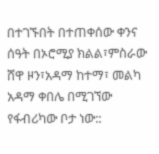በተገኙበት በተጠቀሰው ቀንና ሰዓት በኦሮሚያ ክልል፣ምስራው ሸዋ ዞን፣አዳማ ከተማ፣ መልካ አዳማ ቀበሌ በሚገኘው የፋብሪካው ቦታ ነው::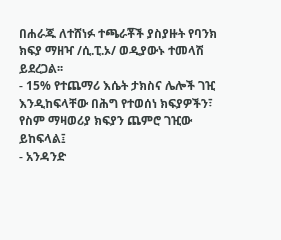በሐራጁ ለተሸነፉ ተጫራቾች ያስያዙት የባንክ ክፍያ ማዘዣ /ሲ.ፒ.ኦ/ ወዲያውኑ ተመላሽ ይደረጋል፡፡
- 15% የተጨማሪ እሴት ታክስና ሌሎች ገዢ እንዲከፍላቸው በሕግ የተወሰነ ክፍያዎችን፣ የስም ማዛወሪያ ክፍያን ጨምሮ ገዢው ይከፍላል፤
- አንዳንድ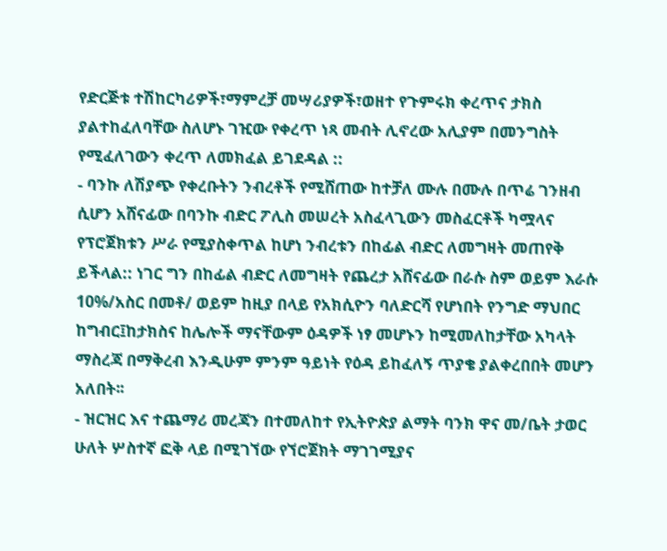የድርጅቱ ተሽከርካሪዎች፣ማምረቻ መሣሪያዎች፣ወዘተ የጉምሩክ ቀረጥና ታክስ ያልተከፈለባቸው ስለሆኑ ገዢው የቀረጥ ነጻ መብት ሊኖረው አሊያም በመንግስት የሚፈለገውን ቀረጥ ለመክፈል ይገደዳል ::
- ባንኩ ለሽያጭ የቀረቡትን ንብረቶች የሚሸጠው ከተቻለ ሙሉ በሙሉ በጥሬ ገንዘብ ሲሆን አሸናፊው በባንኩ ብድር ፖሊስ መሠረት አስፈላጊውን መስፈርቶች ካሟላና የፕሮጀክቱን ሥራ የሚያስቀጥል ከሆነ ንብረቱን በከፊል ብድር ለመግዛት መጠየቅ ይችላል:: ነገር ግን በከፊል ብድር ለመግዛት የጨረታ አሸናፊው በራሱ ስም ወይም እራሱ 10%/አስር በመቶ/ ወይም ከዚያ በላይ የአክሲዮን ባለድርሻ የሆነበት የንግድ ማህበር ከግብር፤ከታክስና ከሌሎች ማናቸውም ዕዳዎች ነፃ መሆኑን ከሚመለከታቸው አካላት ማስረጃ በማቅረብ እንዲሁም ምንም ዓይነት የዕዳ ይከፈለኝ ጥያቄ ያልቀረበበት መሆን አለበት፡፡
- ዝርዝር እና ተጨማሪ መረጃን በተመለከተ የኢትዮጵያ ልማት ባንክ ዋና መ/ቤት ታወር ሁለት ሦስተኛ ፎቅ ላይ በሚገኘው የኘሮጀክት ማገገሚያና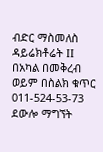ብድር ማስመለስ ዳይሬክቶሬት II በአካል በመቅረብ ወይም በስልክ ቁጥር 011-524-53-73 ደውሎ ማግኘት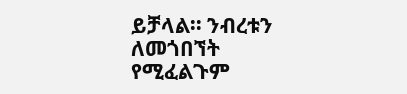ይቻላል፡፡ ንብረቱን ለመጎበኘት የሚፈልጉም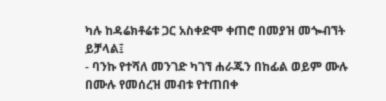ካሉ ከዳሬክቶሬቱ ጋር አስቀድሞ ቀጠሮ በመያዝ መጐብኘት ይቻላል፤
- ባንኩ የተሻለ መንገድ ካገኘ ሐራጁን በከፊል ወይም ሙሉ በሙሉ የመሰረዝ መብቱ የተጠበቀ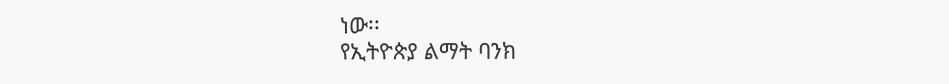ነው፡፡
የኢትዮጵያ ልማት ባንክ